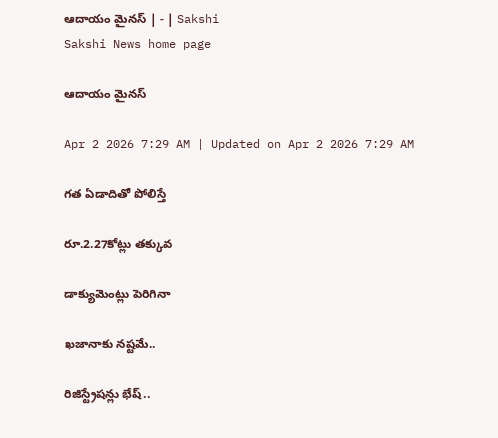ఆదాయం మైనస్‌ | - | Sakshi
Sakshi News home page

ఆదాయం మైనస్‌

Apr 2 2026 7:29 AM | Updated on Apr 2 2026 7:29 AM

గత ఏడాదితో పోలిస్తే

రూ.2.27కోట్లు తక్కువ

డాక్యుమెంట్లు పెరిగినా

ఖజానాకు నష్టమే..

రిజిస్ట్రేషన్లు భేష్‌..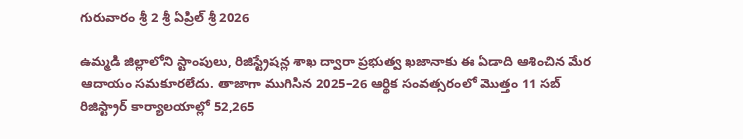గురువారం శ్రీ 2 శ్రీ ఏప్రిల్‌ శ్రీ 2026

ఉమ్మడి జిల్లాలోని స్టాంపులు, రిజిస్ట్రేషన్ల శాఖ ద్వారా ప్రభుత్వ ఖజానాకు ఈ ఏడాది ఆశించిన మేర ఆదాయం సమకూరలేదు. తాజాగా ముగిసిన 2025–26 ఆర్థిక సంవత్సరంలో మొత్తం 11 సబ్‌ రిజిస్ట్రార్‌ కార్యాలయాల్లో 52,265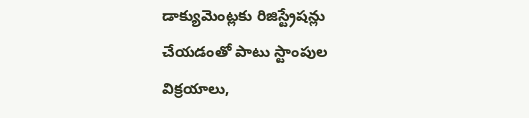డాక్యుమెంట్లకు రిజిస్ట్రేషన్లు చేయడంతో పాటు స్టాంపుల విక్రయాలు,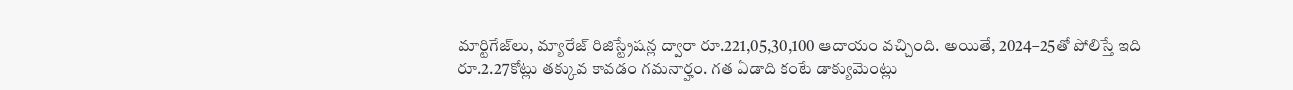మార్టిగేజ్‌లు, మ్యారేజ్‌ రిజిస్ట్రేషన్ల ద్వారా రూ.221,05,30,100 ఆదాయం వచ్చింది. అయితే, 2024–25తో పోలిస్తే ఇది రూ.2.27కోట్లు తక్కువ కావడం గమనార్హం. గత ఏడాది కంటే డాక్యుమెంట్లు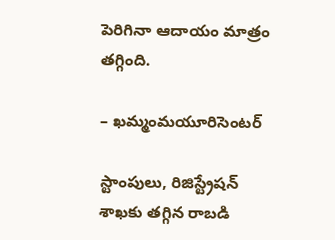పెరిగినా ఆదాయం మాత్రం తగ్గింది.

– ఖమ్మంమయూరిసెంటర్‌

స్టాంపులు, రిజిస్ట్రేషన్‌ శాఖకు తగ్గిన రాబడి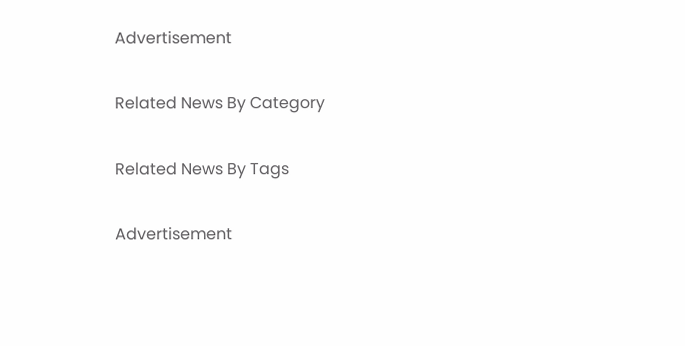Advertisement

Related News By Category

Related News By Tags

Advertisement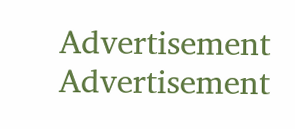Advertisement
Advertisement